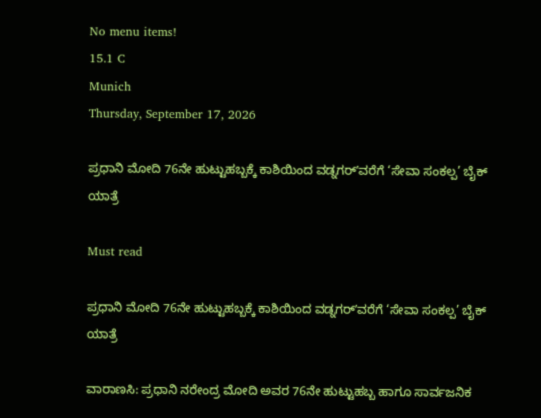No menu items!
15.1 C
Munich
Thursday, September 17, 2026

ಪ್ರಧಾನಿ ಮೋದಿ 76ನೇ ಹುಟ್ಟುಹಬ್ಬಕ್ಕೆ ಕಾಶಿಯಿಂದ ವಡ್ನಗರ್ʼವರೆಗೆ ‘ಸೇವಾ ಸಂಕಲ್ಪ’ ಬೈಕ್ ಯಾತ್ರೆ

Must read

ಪ್ರಧಾನಿ ಮೋದಿ 76ನೇ ಹುಟ್ಟುಹಬ್ಬಕ್ಕೆ ಕಾಶಿಯಿಂದ ವಡ್ನಗರ್ʼವರೆಗೆ ‘ಸೇವಾ ಸಂಕಲ್ಪ’ ಬೈಕ್ ಯಾತ್ರೆ

ವಾರಾಣಸಿ: ಪ್ರಧಾನಿ ನರೇಂದ್ರ ಮೋದಿ ಅವರ 76ನೇ ಹುಟ್ಟುಹಬ್ಬ ಹಾಗೂ ಸಾರ್ವಜನಿಕ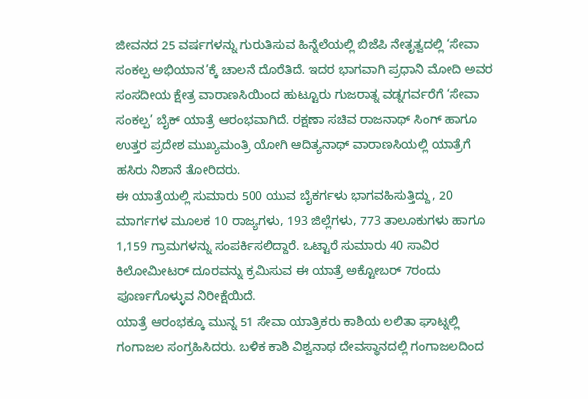ಜೀವನದ 25 ವರ್ಷಗಳನ್ನು ಗುರುತಿಸುವ ಹಿನ್ನೆಲೆಯಲ್ಲಿ ಬಿಜೆಪಿ ನೇತೃತ್ವದಲ್ಲಿ ‘ಸೇವಾ ಸಂಕಲ್ಪ ಅಭಿಯಾನ’ಕ್ಕೆ ಚಾಲನೆ ದೊರೆತಿದೆ. ಇದರ ಭಾಗವಾಗಿ ಪ್ರಧಾನಿ ಮೋದಿ ಅವರ ಸಂಸದೀಯ ಕ್ಷೇತ್ರ ವಾರಾಣಸಿಯಿಂದ ಹುಟ್ಟೂರು ಗುಜರಾತ್ನ ವಡ್ನಗರ್ವರೆಗೆ ‘ಸೇವಾ ಸಂಕಲ್ಪ’ ಬೈಕ್ ಯಾತ್ರೆ ಆರಂಭವಾಗಿದೆ. ರಕ್ಷಣಾ ಸಚಿವ ರಾಜನಾಥ್ ಸಿಂಗ್ ಹಾಗೂ ಉತ್ತರ ಪ್ರದೇಶ ಮುಖ್ಯಮಂತ್ರಿ ಯೋಗಿ ಆದಿತ್ಯನಾಥ್ ವಾರಾಣಸಿಯಲ್ಲಿ ಯಾತ್ರೆಗೆ ಹಸಿರು ನಿಶಾನೆ ತೋರಿದರು.
ಈ ಯಾತ್ರೆಯಲ್ಲಿ ಸುಮಾರು 500 ಯುವ ಬೈಕರ್ಗಳು ಭಾಗವಹಿಸುತ್ತಿದ್ದು, 20 ಮಾರ್ಗಗಳ ಮೂಲಕ 10 ರಾಜ್ಯಗಳು, 193 ಜಿಲ್ಲೆಗಳು, 773 ತಾಲೂಕುಗಳು ಹಾಗೂ 1,159 ಗ್ರಾಮಗಳನ್ನು ಸಂಪರ್ಕಿಸಲಿದ್ದಾರೆ. ಒಟ್ಟಾರೆ ಸುಮಾರು 40 ಸಾವಿರ ಕಿಲೋಮೀಟರ್ ದೂರವನ್ನು ಕ್ರಮಿಸುವ ಈ ಯಾತ್ರೆ ಅಕ್ಟೋಬರ್ 7ರಂದು ಪೂರ್ಣಗೊಳ್ಳುವ ನಿರೀಕ್ಷೆಯಿದೆ.
ಯಾತ್ರೆ ಆರಂಭಕ್ಕೂ ಮುನ್ನ 51 ಸೇವಾ ಯಾತ್ರಿಕರು ಕಾಶಿಯ ಲಲಿತಾ ಘಾಟ್ನಲ್ಲಿ ಗಂಗಾಜಲ ಸಂಗ್ರಹಿಸಿದರು. ಬಳಿಕ ಕಾಶಿ ವಿಶ್ವನಾಥ ದೇವಸ್ಥಾನದಲ್ಲಿ ಗಂಗಾಜಲದಿಂದ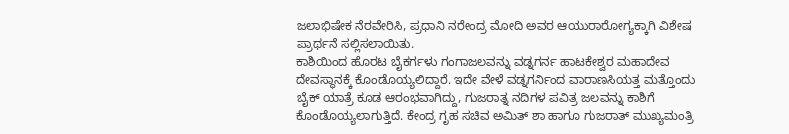ಜಲಾಭಿಷೇಕ ನೆರವೇರಿಸಿ, ಪ್ರಧಾನಿ ನರೇಂದ್ರ ಮೋದಿ ಅವರ ಆಯುರಾರೋಗ್ಯಕ್ಕಾಗಿ ವಿಶೇಷ ಪ್ರಾರ್ಥನೆ ಸಲ್ಲಿಸಲಾಯಿತು.
ಕಾಶಿಯಿಂದ ಹೊರಟ ಬೈಕರ್ಗಳು ಗಂಗಾಜಲವನ್ನು ವಡ್ನಗರ್ನ ಹಾಟಕೇಶ್ವರ ಮಹಾದೇವ ದೇವಸ್ಥಾನಕ್ಕೆ ಕೊಂಡೊಯ್ಯಲಿದ್ದಾರೆ. ಇದೇ ವೇಳೆ ವಡ್ನಗರ್ನಿಂದ ವಾರಾಣಸಿಯತ್ತ ಮತ್ತೊಂದು ಬೈಕ್ ಯಾತ್ರೆ ಕೂಡ ಆರಂಭವಾಗಿದ್ದು, ಗುಜರಾತ್ನ ನದಿಗಳ ಪವಿತ್ರ ಜಲವನ್ನು ಕಾಶಿಗೆ ಕೊಂಡೊಯ್ಯಲಾಗುತ್ತಿದೆ. ಕೇಂದ್ರ ಗೃಹ ಸಚಿವ ಅಮಿತ್ ಶಾ ಹಾಗೂ ಗುಜರಾತ್ ಮುಖ್ಯಮಂತ್ರಿ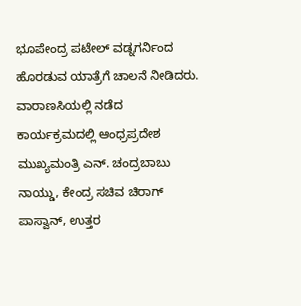ಭೂಪೇಂದ್ರ ಪಟೇಲ್ ವಡ್ನಗರ್ನಿಂದ ಹೊರಡುವ ಯಾತ್ರೆಗೆ ಚಾಲನೆ ನೀಡಿದರು.
ವಾರಾಣಸಿಯಲ್ಲಿ ನಡೆದ ಕಾರ್ಯಕ್ರಮದಲ್ಲಿ ಆಂಧ್ರಪ್ರದೇಶ ಮುಖ್ಯಮಂತ್ರಿ ಎನ್. ಚಂದ್ರಬಾಬು ನಾಯ್ಡು, ಕೇಂದ್ರ ಸಚಿವ ಚಿರಾಗ್ ಪಾಸ್ವಾನ್, ಉತ್ತರ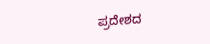ಪ್ರದೇಶದ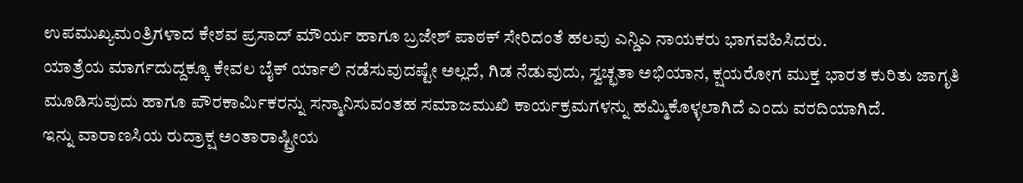ಉಪಮುಖ್ಯಮಂತ್ರಿಗಳಾದ ಕೇಶವ ಪ್ರಸಾದ್ ಮೌರ್ಯ ಹಾಗೂ ಬ್ರಜೇಶ್ ಪಾಠಕ್ ಸೇರಿದಂತೆ ಹಲವು ಎನ್ಡಿಎ ನಾಯಕರು ಭಾಗವಹಿಸಿದರು.
ಯಾತ್ರೆಯ ಮಾರ್ಗದುದ್ದಕ್ಕೂ ಕೇವಲ ಬೈಕ್ ರ್ಯಾಲಿ ನಡೆಸುವುದಷ್ಟೇ ಅಲ್ಲದೆ, ಗಿಡ ನೆಡುವುದು, ಸ್ವಚ್ಛತಾ ಅಭಿಯಾನ, ಕ್ಷಯರೋಗ ಮುಕ್ತ ಭಾರತ ಕುರಿತು ಜಾಗೃತಿ ಮೂಡಿಸುವುದು ಹಾಗೂ ಪೌರಕಾರ್ಮಿಕರನ್ನು ಸನ್ಮಾನಿಸುವಂತಹ ಸಮಾಜಮುಖಿ ಕಾರ್ಯಕ್ರಮಗಳನ್ನು ಹಮ್ಮಿಕೊಳ್ಳಲಾಗಿದೆ ಎಂದು ವರದಿಯಾಗಿದೆ.
ಇನ್ನು ವಾರಾಣಸಿಯ ರುದ್ರಾಕ್ಷ ಅಂತಾರಾಷ್ಟ್ರೀಯ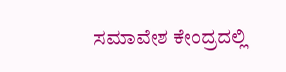ಸಮಾವೇಶ ಕೇಂದ್ರದಲ್ಲಿ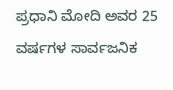ಪ್ರಧಾನಿ ಮೋದಿ ಅವರ 25 ವರ್ಷಗಳ ಸಾರ್ವಜನಿಕ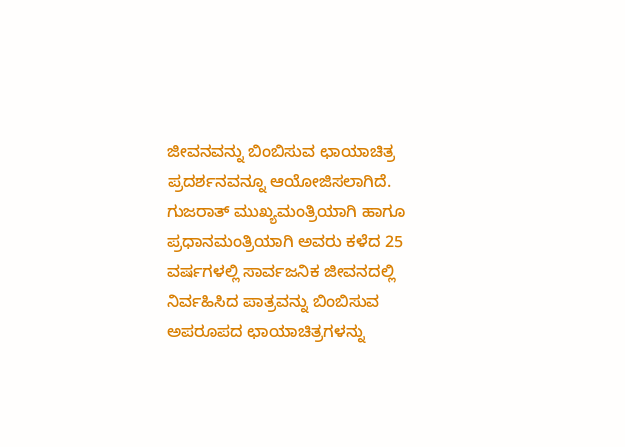ಜೀವನವನ್ನು ಬಿಂಬಿಸುವ ಛಾಯಾಚಿತ್ರ ಪ್ರದರ್ಶನವನ್ನೂ ಆಯೋಜಿಸಲಾಗಿದೆ. ಗುಜರಾತ್ ಮುಖ್ಯಮಂತ್ರಿಯಾಗಿ ಹಾಗೂ ಪ್ರಧಾನಮಂತ್ರಿಯಾಗಿ ಅವರು ಕಳೆದ 25 ವರ್ಷಗಳಲ್ಲಿ ಸಾರ್ವಜನಿಕ ಜೀವನದಲ್ಲಿ ನಿರ್ವಹಿಸಿದ ಪಾತ್ರವನ್ನು ಬಿಂಬಿಸುವ ಅಪರೂಪದ ಛಾಯಾಚಿತ್ರಗಳನ್ನು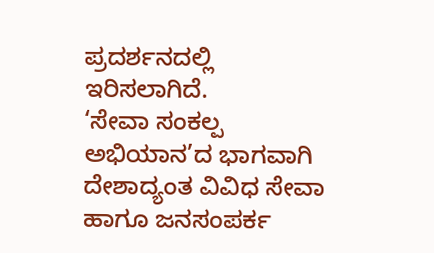ಪ್ರದರ್ಶನದಲ್ಲಿ ಇರಿಸಲಾಗಿದೆ.
‘ಸೇವಾ ಸಂಕಲ್ಪ ಅಭಿಯಾನ’ದ ಭಾಗವಾಗಿ ದೇಶಾದ್ಯಂತ ವಿವಿಧ ಸೇವಾ ಹಾಗೂ ಜನಸಂಪರ್ಕ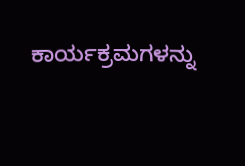ಕಾರ್ಯಕ್ರಮಗಳನ್ನು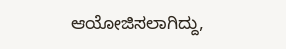ಆಯೋಜಿಸಲಾಗಿದ್ದು,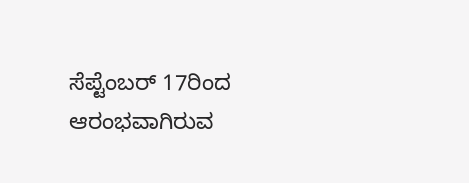ಸೆಪ್ಟೆಂಬರ್ 17ರಿಂದ ಆರಂಭವಾಗಿರುವ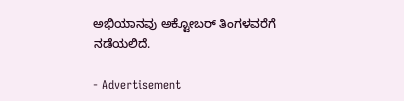ಅಭಿಯಾನವು ಅಕ್ಟೋಬರ್ ತಿಂಗಳವರೆಗೆ ನಡೆಯಲಿದೆ.

- Advertisement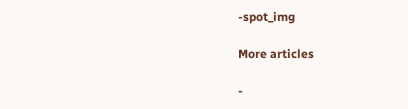-spot_img

More articles

-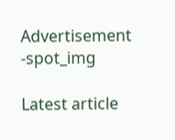Advertisement -spot_img

Latest article